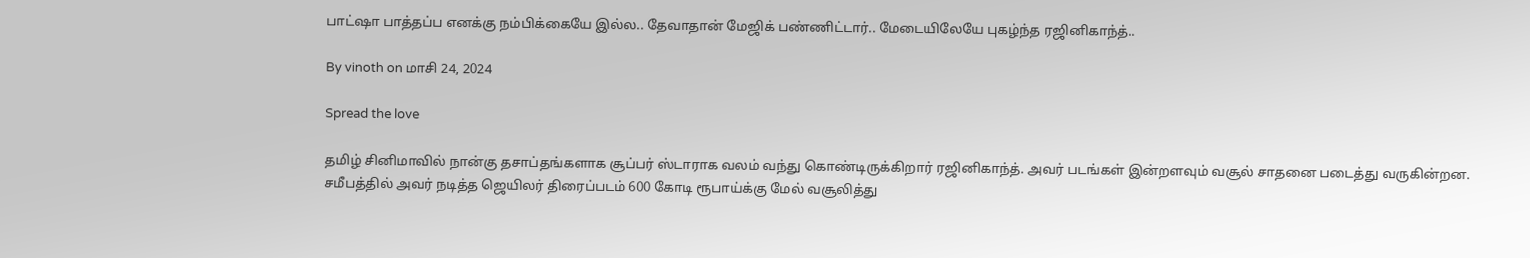பாட்ஷா பாத்தப்ப எனக்கு நம்பிக்கையே இல்ல.. தேவாதான் மேஜிக் பண்ணிட்டார்.. மேடையிலேயே புகழ்ந்த ரஜினிகாந்த்..

By vinoth on மாசி 24, 2024

Spread the love

தமிழ் சினிமாவில் நான்கு தசாப்தங்களாக சூப்பர் ஸ்டாராக வலம் வந்து கொண்டிருக்கிறார் ரஜினிகாந்த். அவர் படங்கள் இன்றளவும் வசூல் சாதனை படைத்து வருகின்றன. சமீபத்தில் அவர் நடித்த ஜெயிலர் திரைப்படம் 600 கோடி ரூபாய்க்கு மேல் வசூலித்து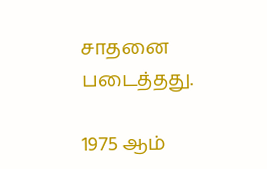சாதனை படைத்தது.

1975 ஆம்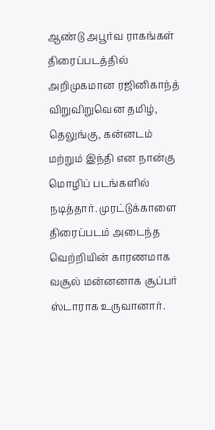ஆண்டு அபூர்வ ராகங்கள் திரைப்படத்தில் அறிமுகமான ரஜினிகாந்த் விறுவிறுவென தமிழ், தெலுங்கு, கன்னடம் மற்றும் இந்தி என நான்கு மொழிப் படங்களில் நடித்தார். முரட்டுக்காளை திரைப்படம் அடைந்த வெற்றியின் காரணமாக வசூல் மன்னனாக சூப்பர் ஸ்டாராக உருவானார்.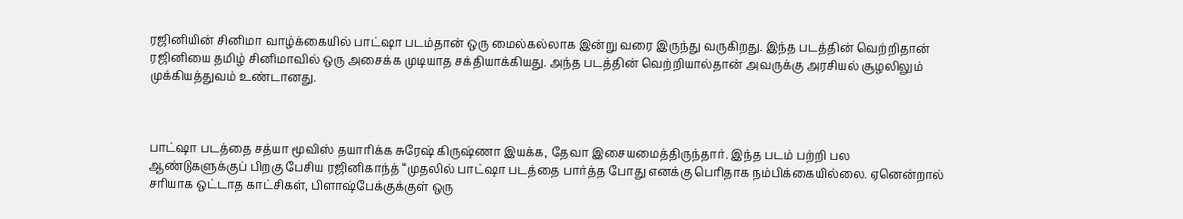ரஜினியின் சினிமா வாழ்க்கையில் பாட்ஷா படம்தான் ஒரு மைல்கல்லாக இன்று வரை இருந்து வருகிறது. இந்த படத்தின் வெற்றிதான் ரஜினியை தமிழ் சினிமாவில் ஒரு அசைக்க முடியாத சக்தியாக்கியது. அந்த படத்தின் வெற்றியால்தான் அவருக்கு அரசியல் சூழலிலும் முக்கியத்துவம் உண்டானது.



பாட்ஷா படத்தை சத்யா மூவிஸ் தயாரிக்க சுரேஷ் கிருஷ்ணா இயக்க, தேவா இசையமைத்திருந்தார். இந்த படம் பற்றி பல ஆண்டுகளுக்குப் பிறகு பேசிய ரஜினிகாந்த் “முதலில் பாட்ஷா படத்தை பார்த்த போது எனக்கு பெரிதாக நம்பிக்கையில்லை. ஏனென்றால் சரியாக ஒட்டாத காட்சிகள், பிளாஷ்பேக்குக்குள் ஒரு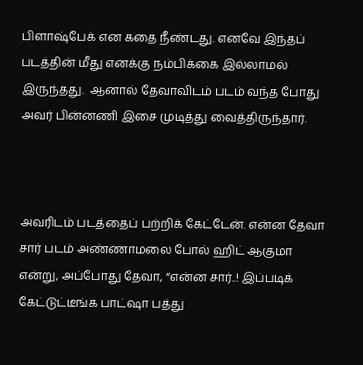பிளாஷ்பேக் என கதை நீண்டது. எனவே இந்தப் படத்தின் மீது எனக்கு நம்பிக்கை இல்லாமல் இருந்தது.  ஆனால் தேவாவிடம் படம் வந்த போது அவர் பின்னணி இசை முடித்து வைத்திருந்தார்.



அவரிடம் படத்தைப் பற்றிக் கேட்டேன். என்ன தேவா சார் படம் அண்ணாமலை போல் ஹிட் ஆகுமா என்று, அப்போது தேவா, “என்ன சார்..! இப்படிக் கேட்டுட்டீங்க பாட்ஷா பத்து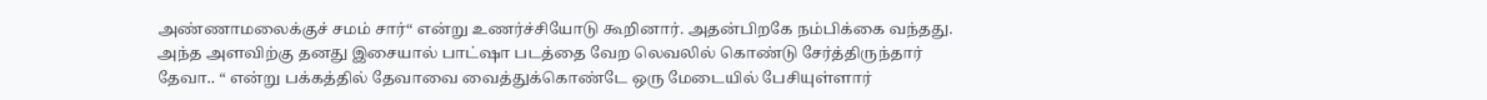அண்ணாமலைக்குச் சமம் சார்“ என்று உணர்ச்சியோடு கூறினார். அதன்பிறகே நம்பிக்கை வந்தது. அந்த அளவிற்கு தனது இசையால் பாட்ஷா படத்தை வேற லெவலில் கொண்டு சேர்த்திருந்தார் தேவா.. “ என்று பக்கத்தில் தேவாவை வைத்துக்கொண்டே ஒரு மேடையில் பேசியுள்ளார்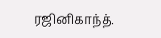ரஜினிகாந்த்.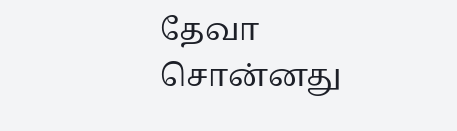தேவா சொன்னது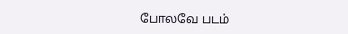போலவே படம்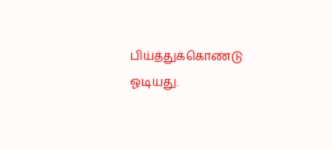பிய்த்துக்கொண்டு ஓடியது.